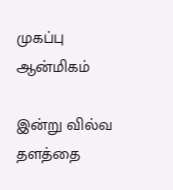முகப்பு
ஆன்மிகம்

இன்று வில்வ தளத்தை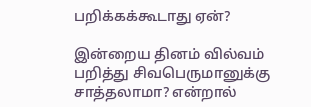பறிக்கக்கூடாது ஏன்?

இன்றைய தினம் வில்வம் பறித்து சிவபெருமானுக்கு சாத்தலாமா? என்றால்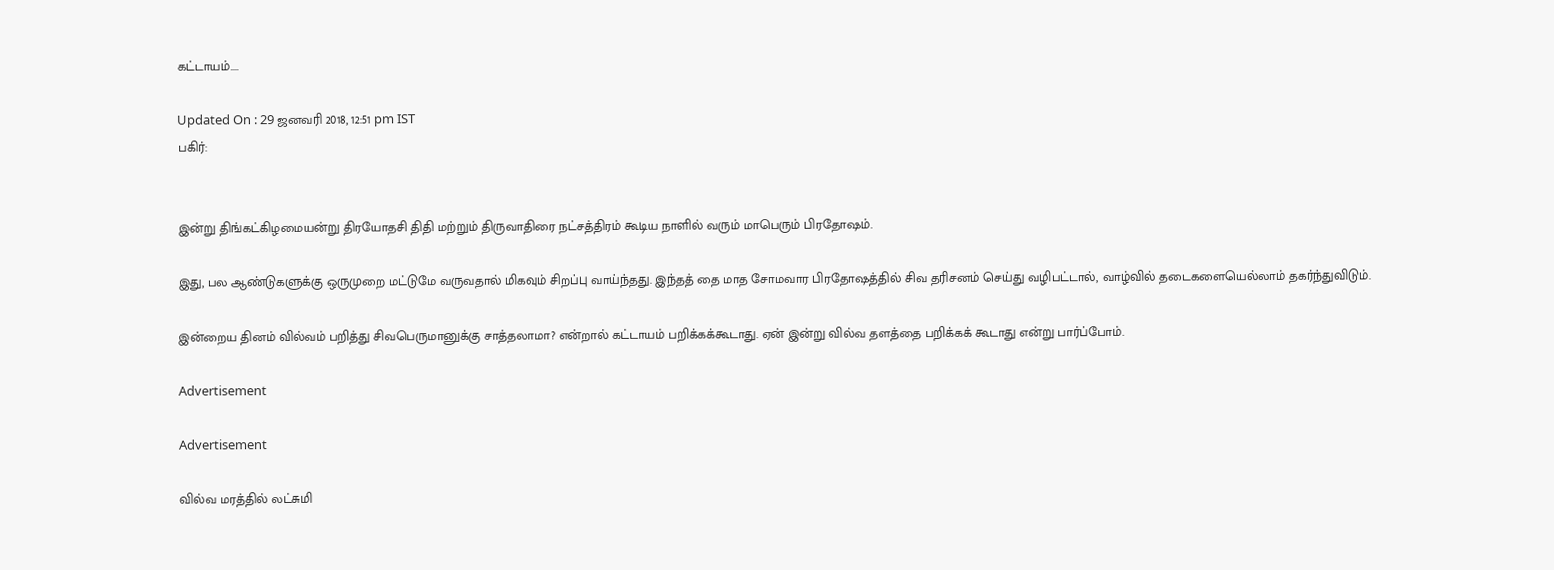கட்டாயம்....

Updated On : 29 ஜனவரி 2018, 12:51 pm IST
பகிர்:


இன்று திங்கட்கிழமையன்று திரயோதசி திதி மற்றும் திருவாதிரை நட்சத்திரம் கூடிய நாளில் வரும் மாபெரும் பிரதோஷம்.

இது, பல ஆண்டுகளுக்கு ஒருமுறை மட்டுமே வருவதால் மிகவும் சிறப்பு வாய்ந்தது. இந்தத் தை மாத சோமவார பிரதோஷத்தில் சிவ தரிசனம் செய்து வழிபட்டால், வாழ்வில் தடைகளையெல்லாம் தகர்ந்துவிடும்.

இன்றைய தினம் வில்வம் பறித்து சிவபெருமானுக்கு சாத்தலாமா? என்றால் கட்டாயம் பறிக்கக்கூடாது. ஏன் இன்று வில்வ தளத்தை பறிக்கக் கூடாது என்று பார்ப்போம்.

Advertisement

Advertisement

வில்வ மரத்தில் லட்சுமி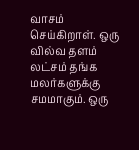வாசம் செய்கிறாள். ஒரு வில்வ தளம் லட்சம் தங்க மலர்களுக்கு சமமாகும். ஒரு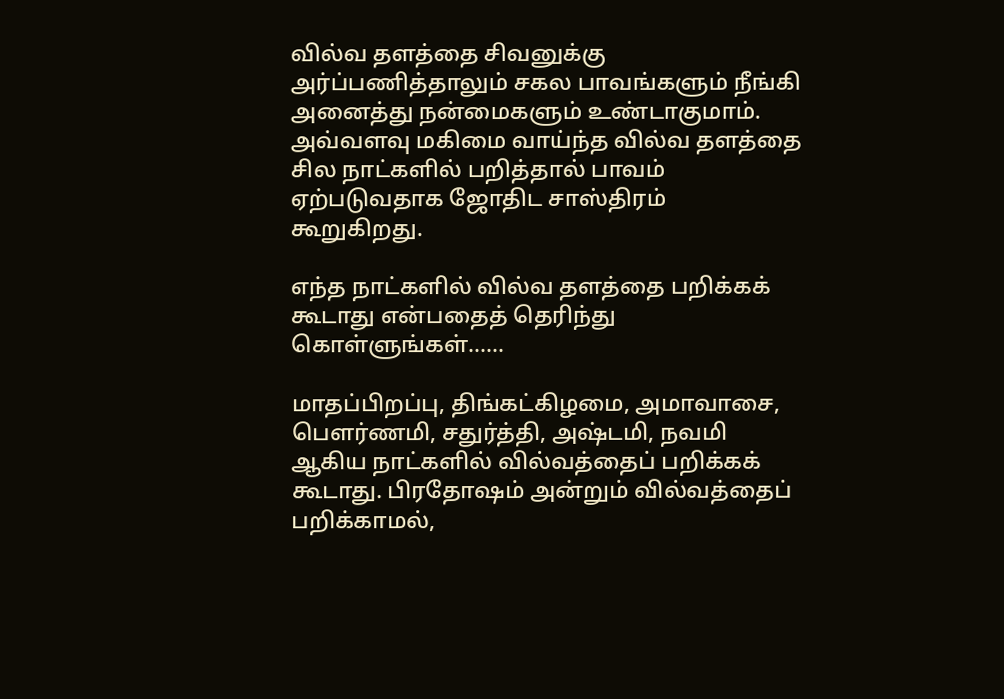வில்வ தளத்தை சிவனுக்கு அர்ப்பணித்தாலும் சகல பாவங்களும் நீங்கி அனைத்து நன்மைகளும் உண்டாகுமாம். அவ்வளவு மகிமை வாய்ந்த வில்வ தளத்தை சில நாட்களில் பறித்தால் பாவம் ஏற்படுவதாக ஜோதிட சாஸ்திரம் கூறுகிறது.

எந்த நாட்களில் வில்வ தளத்தை பறிக்கக் கூடாது என்பதைத் தெரிந்து கொள்ளுங்கள்......

மாதப்பிறப்பு, திங்கட்கிழமை, அமாவாசை, பௌர்ணமி, சதுர்த்தி, அஷ்டமி, நவமி ஆகிய நாட்களில் வில்வத்தைப் பறிக்கக் கூடாது. பிரதோஷம் அன்றும் வில்வத்தைப் பறிக்காமல்,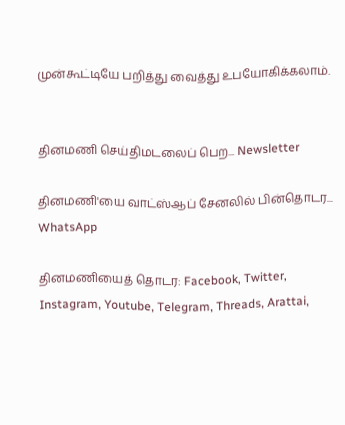முன்கூட்டியே பறித்து வைத்து உபயோகிக்கலாம்.


தினமணி செய்திமடலைப் பெற... Newsletter

தினமணி'யை வாட்ஸ்ஆப் சேனலில் பின்தொடர... WhatsApp

தினமணியைத் தொடர: Facebook, Twitter, Instagram, Youtube, Telegram, Threads, Arattai,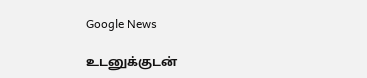Google News

உடனுக்குடன்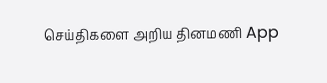செய்திகளை அறிய தினமணி App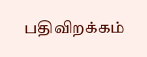பதிவிறக்கம்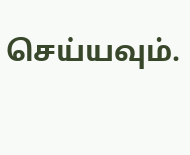செய்யவும்.